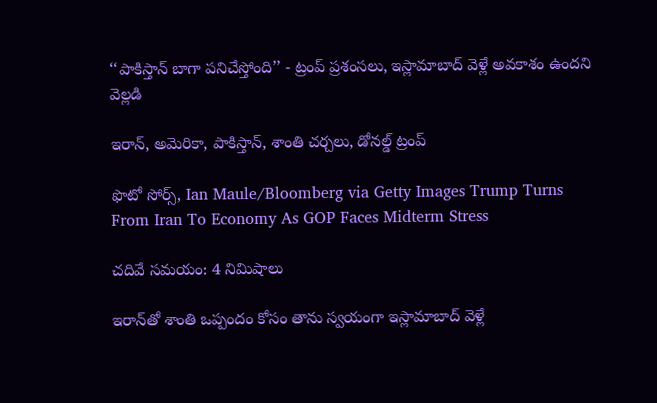‘‘పాకిస్తాన్ బాగా పనిచేస్తోంది’’ - ట్రంప్ ప్రశంసలు, ఇస్లామాబాద్ వెళ్లే అవకాశం ఉందని వెల్లడి

ఇరాన్, అమెరికా, పాకిస్తాన్, శాంతి చర్చలు, డోనల్డ్ ట్రంప్

ఫొటో సోర్స్, Ian Maule/Bloomberg via Getty Images Trump Turns From Iran To Economy As GOP Faces Midterm Stress

చదివే సమయం: 4 నిమిషాలు

ఇరాన్‌తో శాంతి ఒప్పందం కోసం తాను స్వయంగా ఇస్లామాబాద్ వెళ్లే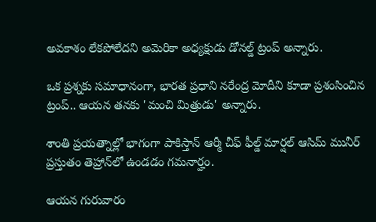అవకాశం లేకపోలేదని అమెరికా అధ్యక్షుడు డోనల్డ్ ట్రంప్ అన్నారు.

ఒక ప్రశ్నకు సమాధానంగా, భారత ప్రధాని నరేంద్ర మోదీని కూడా ప్రశంసించిన ట్రంప్.. ఆయన తనకు 'మంచి మిత్రుడు' అన్నారు.

శాంతి ప్రయత్నాల్లో భాగంగా పాకిస్తాన్ ఆర్మీ చీఫ్ ఫీల్డ్ మార్షల్ ఆసిమ్ మునీర్ ప్రస్తుతం తెహ్రాన్‌లో ఉండడం గమనార్హం.

ఆయన గురువారం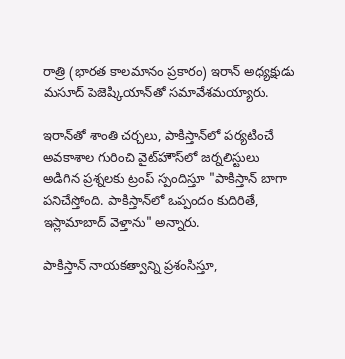రాత్రి (భారత కాలమానం ప్రకారం) ఇరాన్ అధ్యక్షుడు మసూద్ పెజెష్కియాన్‌తో సమావేశమయ్యారు.

ఇరాన్‌తో శాంతి చర్చలు, పాకిస్తాన్‌లో పర్యటించే అవకాశాల గురించి వైట్‌హౌస్‌లో జర్నలిస్టులు అడిగిన ప్రశ్నలకు ట్రంప్ స్పందిస్తూ "పాకిస్తాన్ బాగా పనిచేస్తోంది. పాకిస్తాన్‌లో ఒప్పందం కుదిరితే, ఇస్లామాబాద్ వెళ్తాను" అన్నారు.

పాకిస్తాన్ నాయకత్వాన్ని ప్రశంసిస్తూ,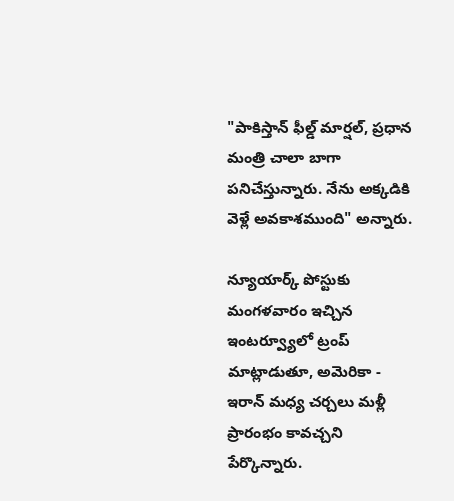"పాకిస్తాన్ ఫీల్డ్ మార్షల్, ప్రధాన మంత్రి చాలా బాగా పనిచేస్తున్నారు. నేను అక్కడికి వెళ్లే అవకాశముంది" అన్నారు.

న్యూయార్క్ పోస్టుకు మంగళవారం ఇచ్చిన ఇంటర్వ్యూలో ట్రంప్ మాట్లాడుతూ, అమెరికా - ఇరాన్ మధ్య చర్చలు మళ్లీ ప్రారంభం కావచ్చని పేర్కొన్నారు.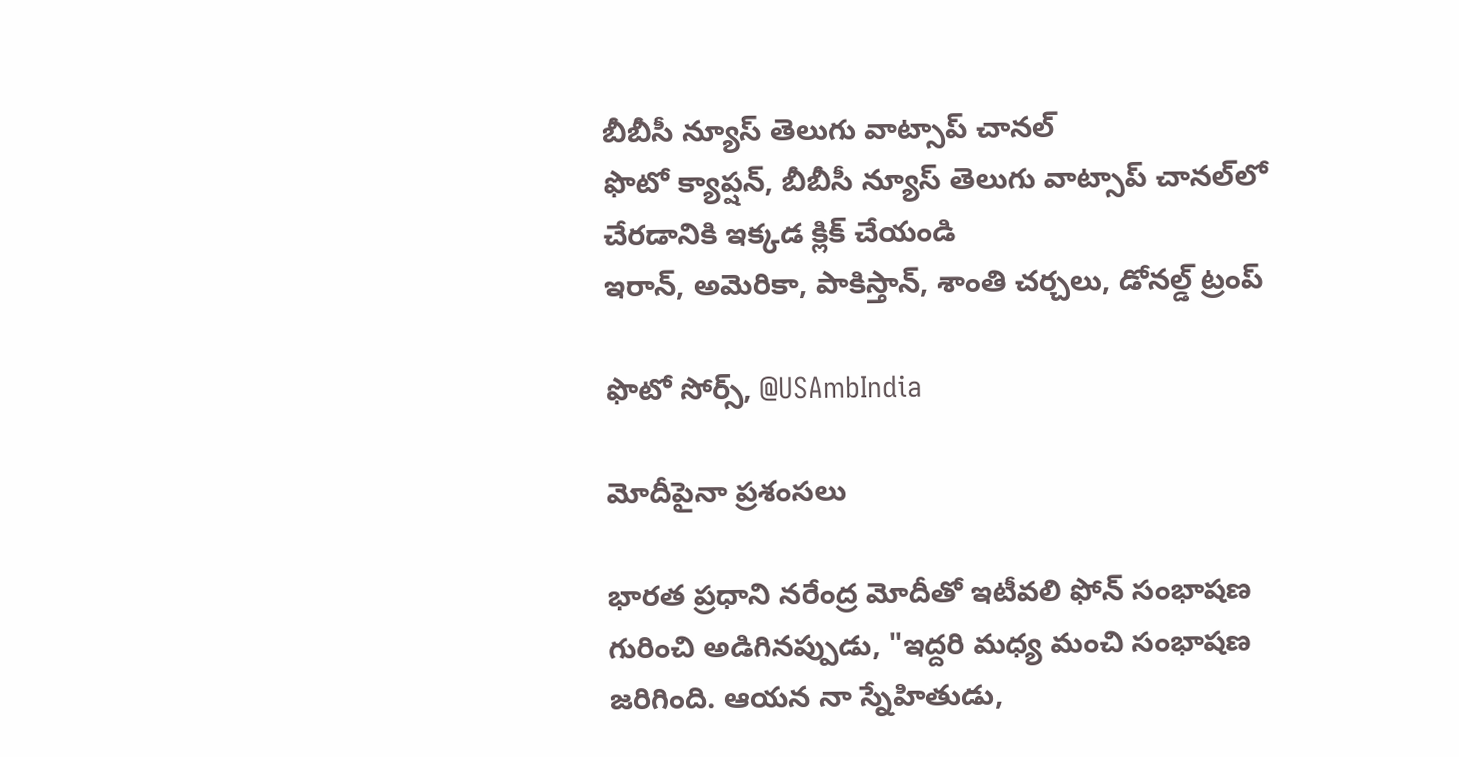బీబీసీ న్యూస్ తెలుగు వాట్సాప్ చానల్
ఫొటో క్యాప్షన్, బీబీసీ న్యూస్ తెలుగు వాట్సాప్ చానల్‌లో చేరడానికి ఇక్కడ క్లిక్ చేయండి
ఇరాన్, అమెరికా, పాకిస్తాన్, శాంతి చర్చలు, డోనల్డ్ ట్రంప్

ఫొటో సోర్స్, @USAmbIndia

మోదీపైనా ప్రశంసలు

భారత ప్రధాని నరేంద్ర మోదీతో ఇటీవలి ఫోన్ సంభాషణ గురించి అడిగినప్పుడు, "ఇద్దరి మధ్య మంచి సంభాషణ జరిగింది. ఆయన నా స్నేహితుడు,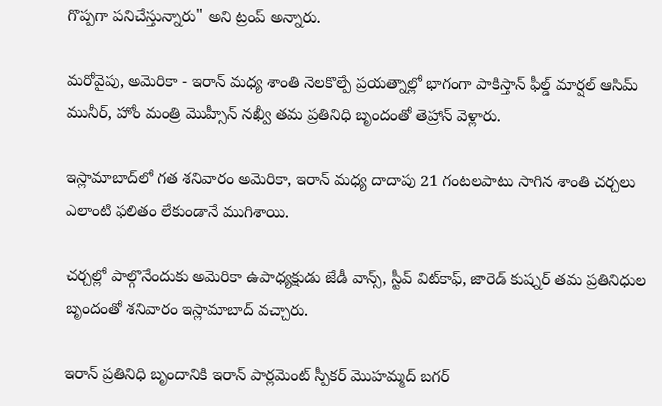గొప్పగా పనిచేస్తున్నారు" అని ట్రంప్ అన్నారు.

మరోవైపు, అమెరికా - ఇరాన్ మధ్య శాంతి నెలకొల్పే ప్రయత్నాల్లో భాగంగా పాకిస్తాన్ ఫీల్డ్ మార్షల్ ఆసిమ్ మునీర్, హోం మంత్రి మొహ్సీన్ నఖ్వీ తమ ప్రతినిధి బృందంతో తెహ్రాన్‌ వెళ్లారు.

ఇస్లామాబాద్‌లో గత శనివారం అమెరికా, ఇరాన్ మధ్య దాదాపు 21 గంటలపాటు సాగిన శాంతి చర్చలు ఎలాంటి ఫలితం లేకుండానే ముగిశాయి.

చర్చల్లో పాల్గొనేందుకు అమెరికా ఉపాధ్యక్షుడు జేడీ వాన్స్, స్టీవ్ విట్‌కాఫ్, జారెడ్ కుష్నర్ తమ ప్రతినిధుల బృందంతో శనివారం ఇస్లామాబాద్ వచ్చారు.

ఇరాన్ ప్రతినిధి బృందానికి ఇరాన్ పార్లమెంట్ స్పీకర్ మొహమ్మద్ బగర్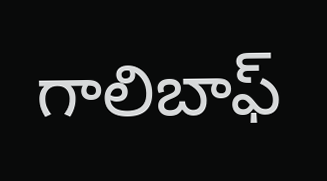గాలిబాఫ్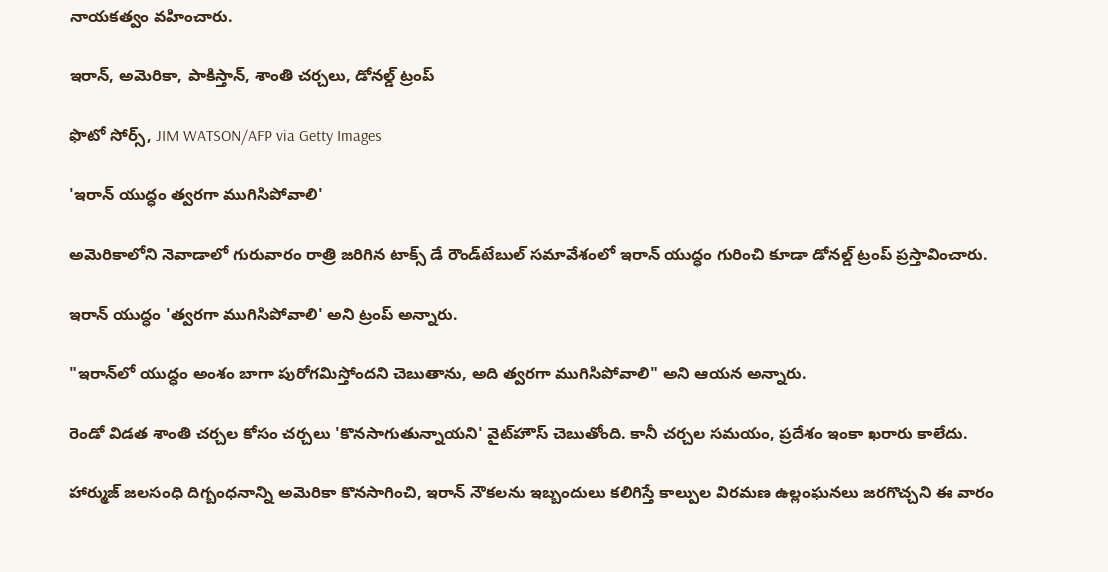నాయకత్వం వహించారు.

ఇరాన్, అమెరికా, పాకిస్తాన్, శాంతి చర్చలు, డోనల్డ్ ట్రంప్

ఫొటో సోర్స్, JIM WATSON/AFP via Getty Images

'ఇరాన్ యుద్ధం త్వరగా ముగిసిపోవాలి'

అమెరికాలోని నెవాడాలో గురువారం రాత్రి జరిగిన టాక్స్ డే రౌండ్‌టేబుల్ సమావేశంలో ఇరాన్ యుద్ధం గురించి కూడా డోనల్డ్ ట్రంప్ ప్రస్తావించారు.

ఇరాన్ యుద్ధం 'త్వరగా ముగిసిపోవాలి' అని ట్రంప్ అన్నారు.

"ఇరాన్‌లో యుద్ధం అంశం బాగా పురోగమిస్తోందని చెబుతాను, అది త్వరగా ముగిసిపోవాలి" అని ఆయన అన్నారు.

రెండో విడత శాంతి చర్చల కోసం చర్చలు 'కొనసాగుతున్నాయని' వైట్‌హౌస్ చెబుతోంది. కానీ చర్చల సమయం, ప్రదేశం ఇంకా ఖరారు కాలేదు.

హార్ముజ్ జలసంధి దిగ్బంధనాన్ని అమెరికా కొనసాగించి, ఇరాన్ నౌకలను ఇబ్బందులు కలిగిస్తే కాల్పుల విరమణ ఉల్లంఘనలు జరగొచ్చని ఈ వారం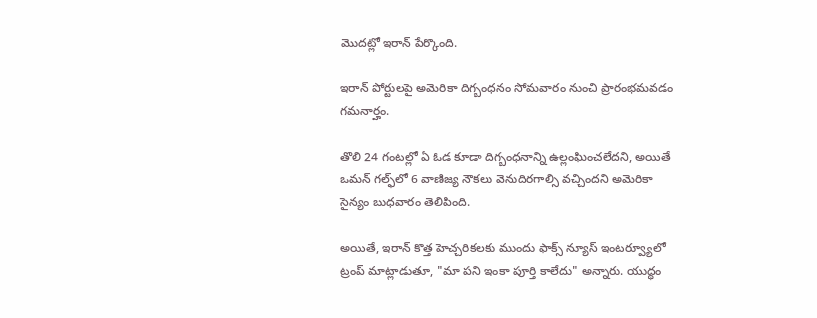మొదట్లో ఇరాన్ పేర్కొంది.

ఇరాన్ పోర్టులపై అమెరికా దిగ్బంధనం సోమవారం నుంచి ప్రారంభమవడం గమనార్హం.

తొలి 24 గంటల్లో ఏ ఓడ కూడా దిగ్బంధనాన్ని ఉల్లంఘించలేదని, అయితే ఒమన్ గల్ఫ్‌లో 6 వాణిజ్య నౌకలు వెనుదిరగాల్సి వచ్చిందని అమెరికా సైన్యం బుధవారం తెలిపింది.

అయితే, ఇరాన్ కొత్త హెచ్చరికలకు ముందు ఫాక్స్ న్యూస్ ఇంటర్వ్యూలో ట్రంప్ మాట్లాడుతూ, "మా పని ఇంకా పూర్తి కాలేదు" అన్నారు. యుద్ధం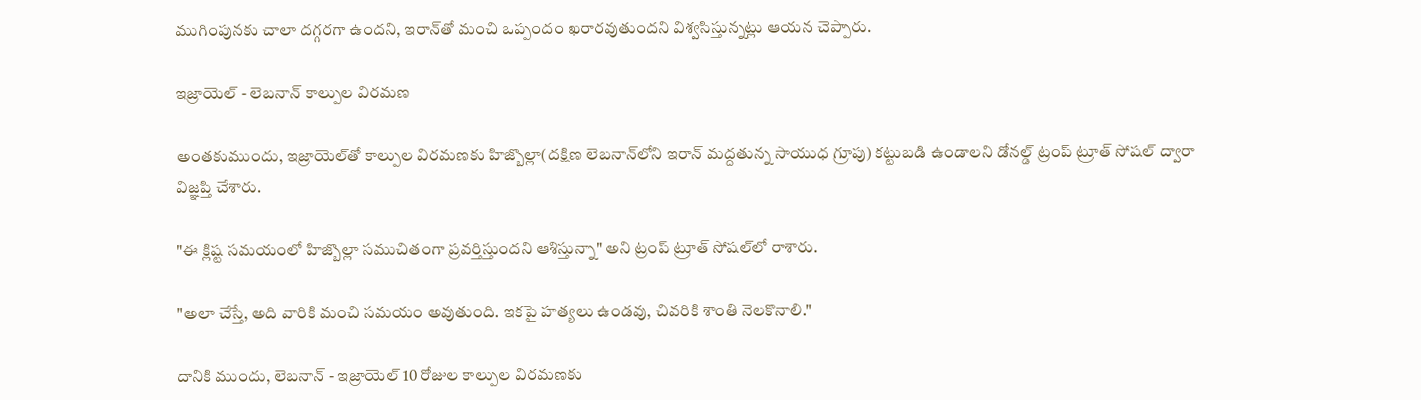ముగింపునకు చాలా దగ్గరగా ఉందని, ఇరాన్‌తో మంచి ఒప్పందం ఖరారవుతుందని విశ్వసిస్తున్నట్లు ఆయన చెప్పారు.

ఇజ్రాయెల్ - లెబనాన్ కాల్పుల విరమణ

అంతకుముందు, ఇజ్రాయెల్‌తో కాల్పుల విరమణకు హిజ్బొల్లా(దక్షిణ లెబనాన్‌లోని ఇరాన్ మద్దతున్న సాయుధ గ్రూపు) కట్టుబడి ఉండాలని డోనల్డ్ ట్రంప్ ట్రూత్ సోషల్‌ ద్వారా విజ్ఞప్తి చేశారు.

"ఈ క్లిష్ట సమయంలో హిజ్బొల్లా సముచితంగా ప్రవర్తిస్తుందని ఆశిస్తున్నా" అని ట్రంప్ ట్రూత్ సోషల్‌లో రాశారు.

"అలా చేస్తే, అది వారికి మంచి సమయం అవుతుంది. ఇకపై హత్యలు ఉండవు, చివరికి శాంతి నెలకొనాలి."

దానికి ముందు, లెబనాన్ - ఇజ్రాయెల్ 10 రోజుల కాల్పుల విరమణకు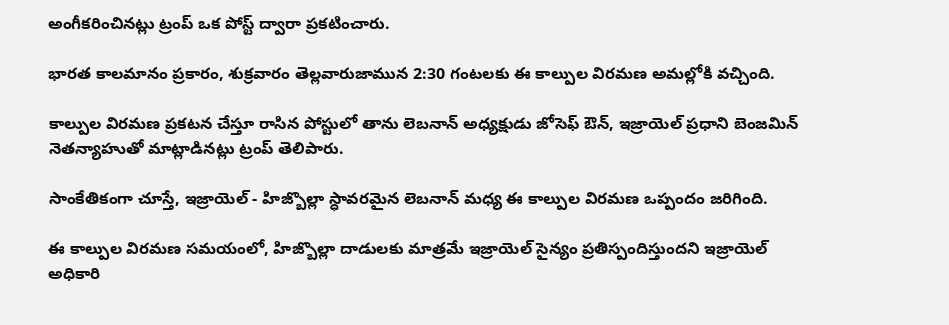అంగీకరించినట్లు ట్రంప్ ఒక పోస్ట్ ద్వారా ప్రకటించారు.

భారత కాలమానం ప్రకారం, శుక్రవారం తెల్లవారుజామున 2:30 గంటలకు ఈ కాల్పుల విరమణ అమల్లోకి వచ్చింది.

కాల్పుల విరమణ ప్రకటన చేస్తూ రాసిన పోస్టులో తాను లెబనాన్ అధ్యక్షుడు జోసెఫ్ ఔన్, ఇజ్రాయెల్ ప్రధాని బెంజమిన్ నెతన్యాహుతో మాట్లాడినట్లు ట్రంప్ తెలిపారు.

సాంకేతికంగా చూస్తే, ఇజ్రాయెల్ - హిజ్బొల్లా స్ధావరమైన లెబనాన్ మధ్య ఈ కాల్పుల విరమణ ఒప్పందం జరిగింది.

ఈ కాల్పుల విరమణ సమయంలో, హిజ్బొల్లా దాడులకు మాత్రమే ఇజ్రాయెల్ సైన్యం ప్రతిస్పందిస్తుందని ఇజ్రాయెల్ అధికారి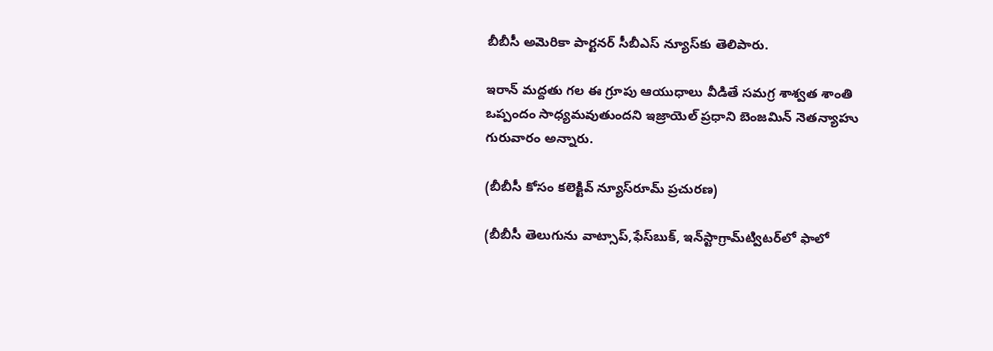బీబీసీ అమెరికా పార్టనర్ సీబీఎస్ న్యూస్‌కు తెలిపారు.

ఇరాన్ మద్దతు గల ఈ గ్రూపు ఆయుధాలు వీడితే సమగ్ర శాశ్వత శాంతి ఒప్పందం సాధ్యమవుతుందని ఇజ్రాయెల్ ప్రధాని బెంజమిన్ నెతన్యాహు గురువారం అన్నారు.

(బీబీసీ కోసం కలెక్టివ్ న్యూస్‌రూమ్ ప్రచురణ)

(బీబీసీ తెలుగును వాట్సాప్‌,ఫేస్‌బుక్, ఇన్‌స్టాగ్రామ్‌ట్విటర్‌లో ఫాలో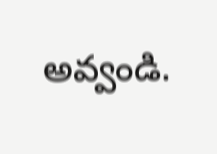అవ్వండి.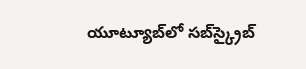యూట్యూబ్‌లో సబ్‌స్క్రైబ్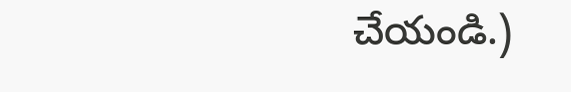చేయండి.)